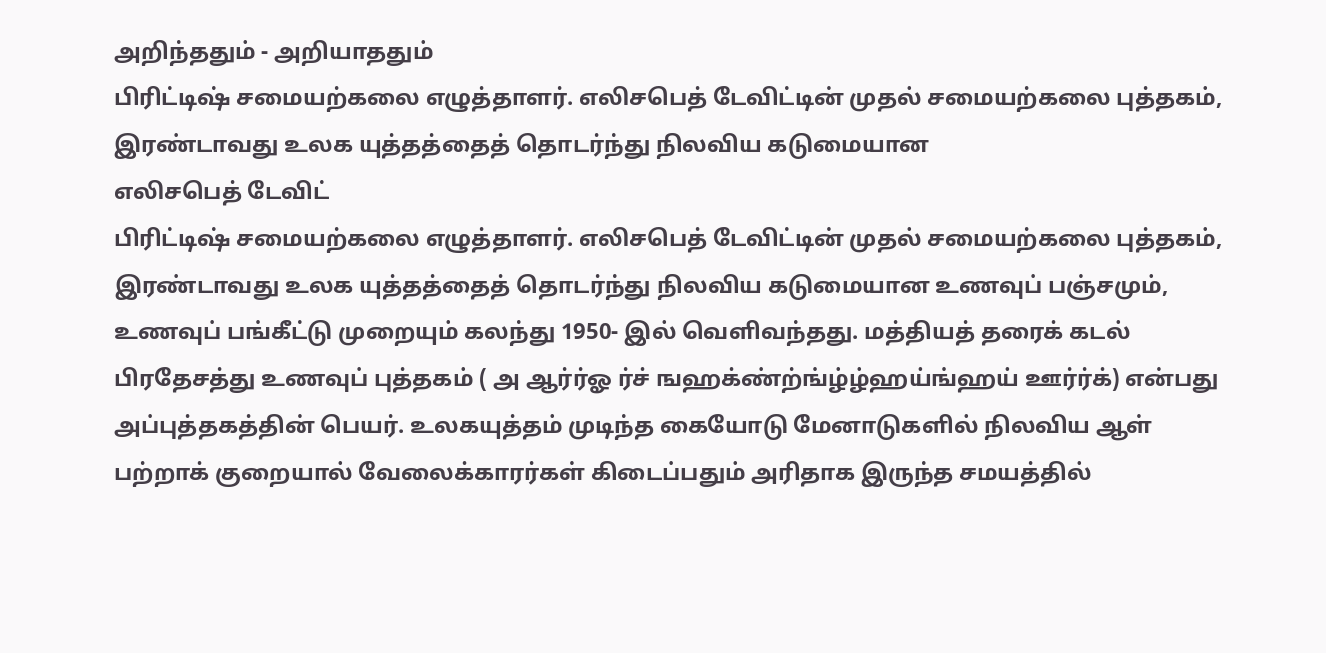அறிந்ததும் - அறியாததும்
பிரிட்டிஷ் சமையற்கலை எழுத்தாளர். எலிசபெத் டேவிட்டின் முதல் சமையற்கலை புத்தகம், இரண்டாவது உலக யுத்தத்தைத் தொடர்ந்து நிலவிய கடுமையான
எலிசபெத் டேவிட்
பிரிட்டிஷ் சமையற்கலை எழுத்தாளர். எலிசபெத் டேவிட்டின் முதல் சமையற்கலை புத்தகம், இரண்டாவது உலக யுத்தத்தைத் தொடர்ந்து நிலவிய கடுமையான உணவுப் பஞ்சமும், உணவுப் பங்கீட்டு முறையும் கலந்து 1950- இல் வெளிவந்தது. மத்தியத் தரைக் கடல் பிரதேசத்து உணவுப் புத்தகம் ( அ ஆர்ர்ஓ ர்ச் ஙஹக்ண்ற்ங்ழ்ழ்ஹய்ங்ஹய் ஊர்ர்க்) என்பது அப்புத்தகத்தின் பெயர். உலகயுத்தம் முடிந்த கையோடு மேனாடுகளில் நிலவிய ஆள் பற்றாக் குறையால் வேலைக்காரர்கள் கிடைப்பதும் அரிதாக இருந்த சமயத்தில்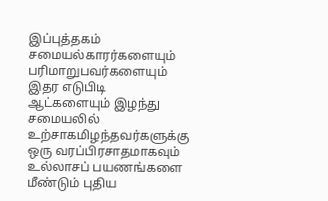இப்புத்தகம் சமையல்காரர்களையும் பரிமாறுபவர்களையும் இதர எடுபிடி ஆட்களையும் இழந்து சமையலில் உற்சாகமிழந்தவர்களுக்கு ஒரு வரப்பிரசாதமாகவும் உல்லாசப் பயணங்களை மீண்டும் புதிய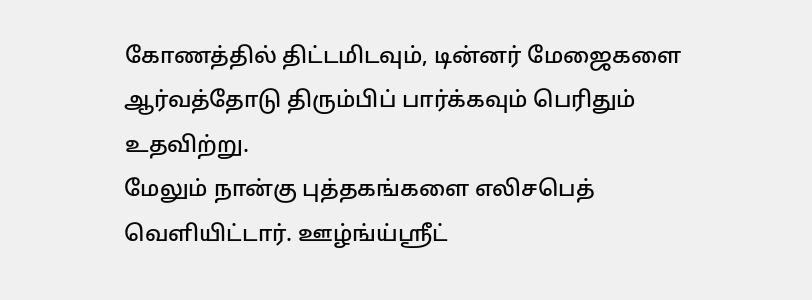கோணத்தில் திட்டமிடவும், டின்னர் மேஜைகளை ஆர்வத்தோடு திரும்பிப் பார்க்கவும் பெரிதும் உதவிற்று.
மேலும் நான்கு புத்தகங்களை எலிசபெத் வெளியிட்டார். ஊழ்ங்ய்ஸ்ரீட்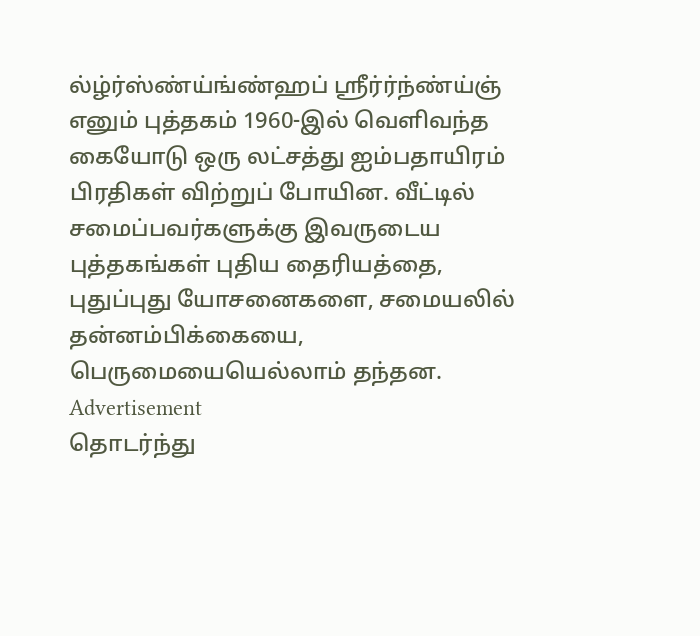ல்ழ்ர்ஸ்ண்ய்ங்ண்ஹப் ஸ்ரீர்ர்ந்ண்ய்ஞ் எனும் புத்தகம் 1960-இல் வெளிவந்த கையோடு ஒரு லட்சத்து ஐம்பதாயிரம் பிரதிகள் விற்றுப் போயின. வீட்டில் சமைப்பவர்களுக்கு இவருடைய புத்தகங்கள் புதிய தைரியத்தை, புதுப்புது யோசனைகளை, சமையலில் தன்னம்பிக்கையை, பெருமையையெல்லாம் தந்தன.
Advertisement
தொடர்ந்து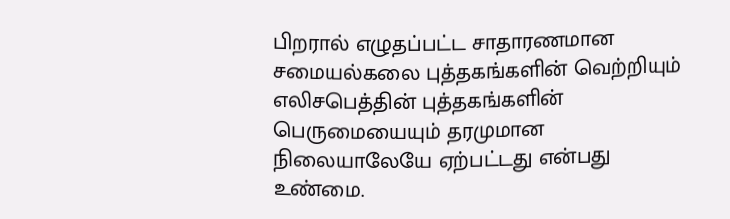பிறரால் எழுதப்பட்ட சாதாரணமான சமையல்கலை புத்தகங்களின் வெற்றியும் எலிசபெத்தின் புத்தகங்களின் பெருமையையும் தரமுமான நிலையாலேயே ஏற்பட்டது என்பது உண்மை.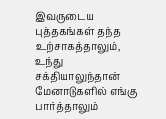இவருடைய புத்தகங்கள் தந்த உற்சாகத்தாலும், உந்து சக்தியாலுந்தான் மேனாடுகளில் எங்கு பார்த்தாலும்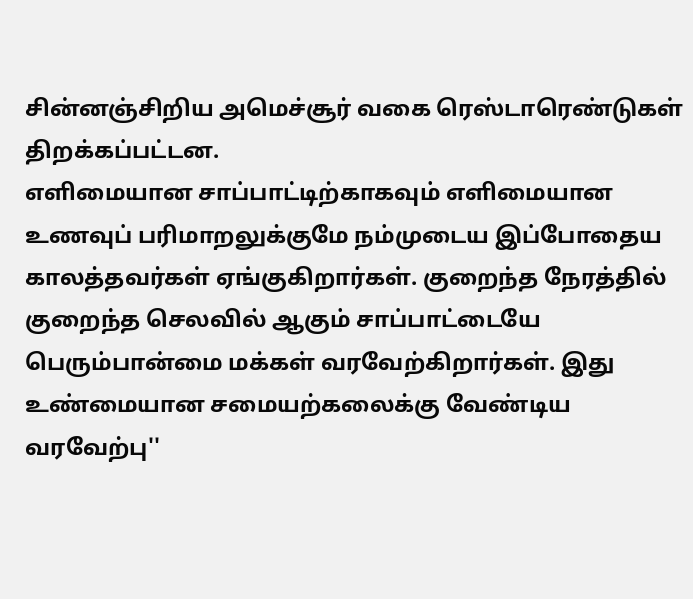சின்னஞ்சிறிய அமெச்சூர் வகை ரெஸ்டாரெண்டுகள் திறக்கப்பட்டன.
எளிமையான சாப்பாட்டிற்காகவும் எளிமையான உணவுப் பரிமாறலுக்குமே நம்முடைய இப்போதைய காலத்தவர்கள் ஏங்குகிறார்கள். குறைந்த நேரத்தில் குறைந்த செலவில் ஆகும் சாப்பாட்டையே பெரும்பான்மை மக்கள் வரவேற்கிறார்கள். இது உண்மையான சமையற்கலைக்கு வேண்டிய வரவேற்பு''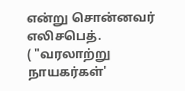என்று சொன்னவர் எலிசபெத்.
( "வரலாற்று நாயகர்கள்'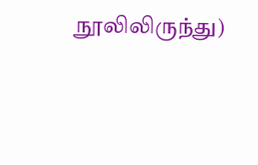நூலிலிருந்து)